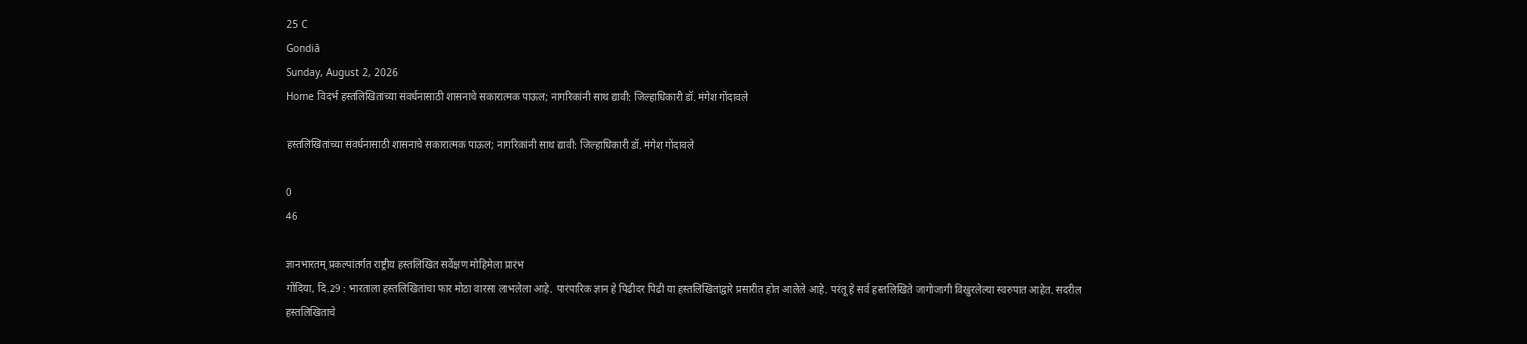25 C
Gondiā
Sunday, August 2, 2026
Home विदर्भ हस्तलिखितांच्या संवर्धनासाठी शासनाचे सकारात्मक पाऊल; नागरिकांनी साथ द्यावी: जिल्हाधिकारी डॉ. मंगेश गोंदावले

हस्तलिखितांच्या संवर्धनासाठी शासनाचे सकारात्मक पाऊल; नागरिकांनी साथ द्यावी: जिल्हाधिकारी डॉ. मंगेश गोंदावले

0
46

ज्ञानभारतम् प्रकल्पांतर्गत राष्ट्रीय हस्तलिखित सर्वेक्षण मोहिमेला प्रारंभ
गोंदिया, दि.29 : भारताला हस्तलिखितांचा फार मोठा वारसा लाभलेला आहे. पारंपारिक ज्ञान हे पिढीदर पिढी या हस्तलिखितांद्वारे प्रसारीत होत आलेले आहे. परंतू हे सर्व हस्तलिखिते जागोजागी विखुरलेल्या स्वरुपात आहेत. सदरील हस्तलिखिताचे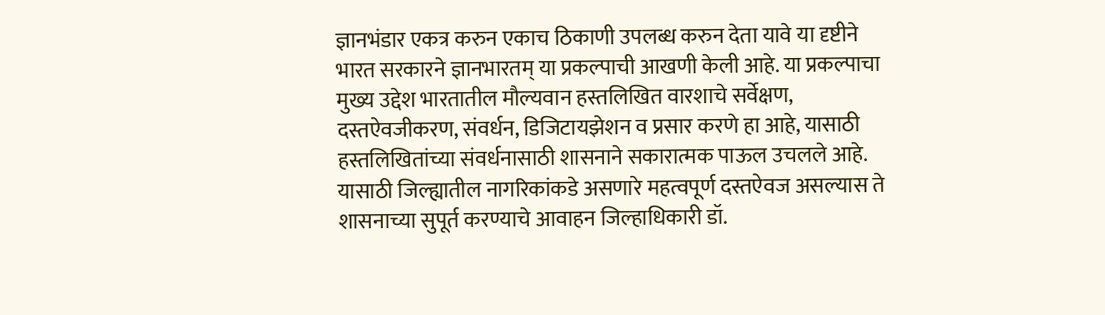ज्ञानभंडार एकत्र करुन एकाच ठिकाणी उपलब्ध करुन देता यावे या दृष्टीने भारत सरकारने ज्ञानभारतम् या प्रकल्पाची आखणी केली आहे. या प्रकल्पाचा मुख्य उद्देश भारतातील मौल्यवान हस्तलिखित वारशाचे सर्वेक्षण, दस्तऐवजीकरण, संवर्धन, डिजिटायझेशन व प्रसार करणे हा आहे, यासाठी हस्तलिखितांच्या संवर्धनासाठी शासनाने सकारात्मक पाऊल उचलले आहे. यासाठी जिल्ह्यातील नागरिकांकडे असणारे महत्वपूर्ण दस्तऐवज असल्यास ते शासनाच्या सुपूर्त करण्याचे आवाहन जिल्हाधिकारी डॉ.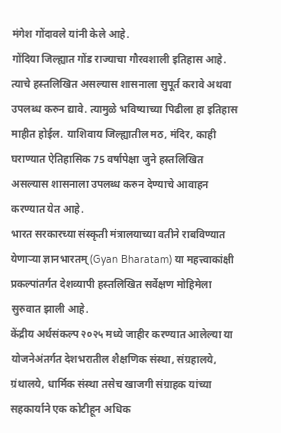मंगेश गोंदावले यांनी केले आहे.
गोंदिया जिल्ह्यात गोंड राज्याचा गौरवशाली इतिहास आहे. त्याचे हस्तलिखित असल्यास शासनाला सुपूर्त करावे अथवा उपलब्ध करुन द्यावे. त्यामुळे भविष्याच्या पिढीला हा इतिहास माहीत होईल. याशिवाय जिल्ह्यातील मठ, मंदिर, काही घराण्यात ऐतिहासिक 75 वर्षापेक्षा जुने हस्तलिखित असल्यास शासनाला उपलब्ध करुन देण्याचे आवाहन करण्यात येत आहे.
भारत सरकारच्या संस्कृती मंत्रालयाच्या वतीने राबविण्यात येणाऱ्या ज्ञानभारतम् (Gyan Bharatam) या महत्त्वाकांक्षी प्रकल्पांतर्गत देशव्यापी हस्तलिखित सर्वेक्षण मोहिमेला सुरुवात झाली आहे.
केंद्रीय अर्थसंकल्प २०२५ मध्ये जाहीर करण्यात आलेल्या या योजनेअंतर्गत देशभरातील शैक्षणिक संस्था, संग्रहालये, ग्रंथालये, धार्मिक संस्था तसेच खाजगी संग्राहक यांच्या सहकार्याने एक कोटीहून अधिक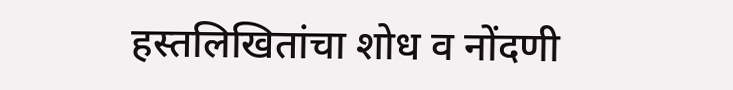हस्तलिखितांचा शोध व नोंदणी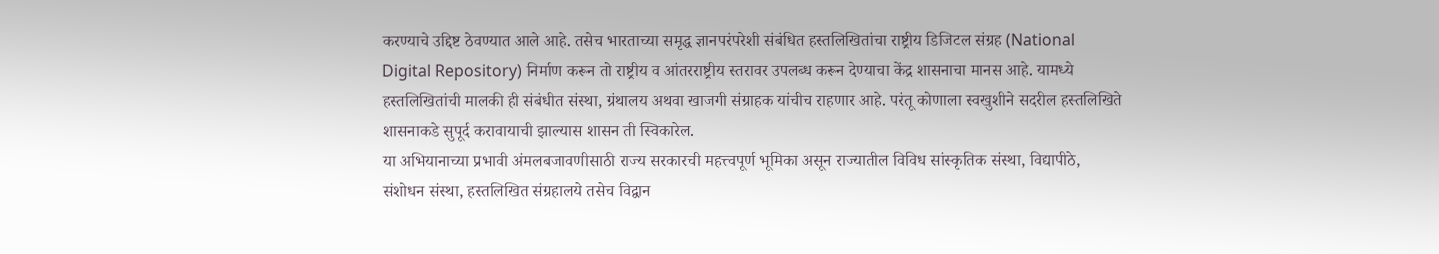करण्याचे उद्दिष्ट ठेवण्यात आले आहे. तसेच भारताच्या समृद्ध ज्ञानपरंपरेशी संबंधित हस्तलिखितांचा राष्ट्रीय डिजिटल संग्रह (National Digital Repository) निर्माण करून तो राष्ट्रीय व आंतरराष्ट्रीय स्तरावर उपलब्ध करून देण्याचा केंद्र शासनाचा मानस आहे. यामध्ये हस्तलिखितांची मालकी ही संबंधीत संस्था, ग्रंथालय अथवा खाजगी संग्राहक यांचीच राहणार आहे. परंतू कोणाला स्वखुशीने सदरील हस्तलिखिते शासनाकडे सुपूर्द करावायाची झाल्यास शासन ती स्विकारेल.
या अभियानाच्या प्रभावी अंमलबजावणीसाठी राज्य सरकारची महत्त्वपूर्ण भूमिका असून राज्यातील विविध सांस्कृतिक संस्था, विद्यापीठे, संशोधन संस्था, हस्तलिखित संग्रहालये तसेच विद्वान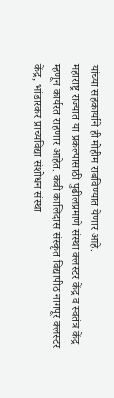यांच्या सहकार्याने ही मोहीम राबविण्यात येणार आहे.
महाराष्ट्र राज्यात या प्रकल्पासाठी पुढीलप्रमाणे संस्था क्लस्टर केंद्र व स्वतंत्र केंद्र म्हणून कार्यरत राहणार आहेत. कवी कालिदास संस्कृत विद्यापीठ नागपूर क्लस्टर केंद्र, भांडारकर प्राच्यविद्या संशोधन संस्था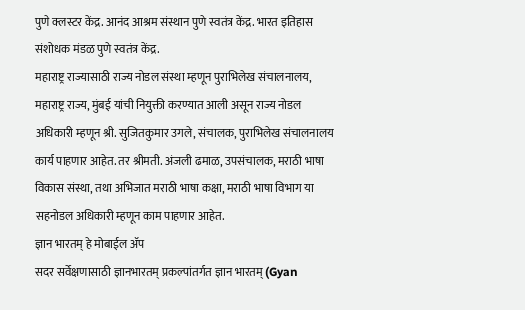पुणे क्लस्टर केंद्र. आनंद आश्रम संस्थान पुणे स्वतंत्र केंद्र. भारत इतिहास संशोधक मंडळ पुणे स्वतंत्र केंद्र.
महाराष्ट्र राज्यासाठी राज्य नोडल संस्था म्हणून पुराभिलेख संचालनालय, महाराष्ट्र राज्य, मुंबई यांची नियुक्ती करण्यात आली असून राज्य नोडल अधिकारी म्हणून श्री. सुजितकुमार उगले, संचालक, पुराभिलेख संचालनालय कार्य पाहणार आहेत. तर श्रीमती. अंजली ढमाळ, उपसंचालक, मराठी भाषा विकास संस्था, तथा अभिजात मराठी भाषा कक्षा, मराठी भाषा विभाग या सहनोडल अधिकारी म्हणून काम पाहणार आहेत.
ज्ञान भारतम् हे मोबाईल ॲप
सदर सर्वेक्षणासाठी ज्ञानभारतम् प्रकल्पांतर्गत ज्ञान भारतम् (Gyan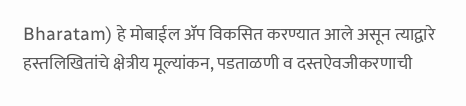Bharatam) हे मोबाईल ॲप विकसित करण्यात आले असून त्याद्वारे हस्तलिखितांचे क्षेत्रीय मूल्यांकन, पडताळणी व दस्तऐवजीकरणाची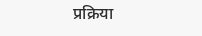प्रक्रिया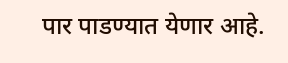पार पाडण्यात येणार आहे.